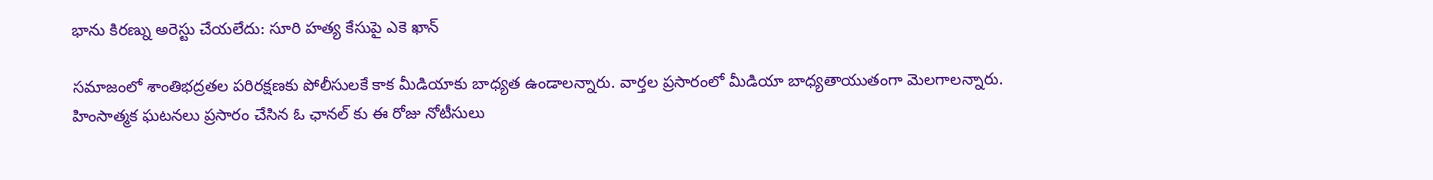భాను కిరణ్ను అరెస్టు చేయలేదు: సూరి హత్య కేసుపై ఎకె ఖాన్

సమాజంలో శాంతిభద్రతల పరిరక్షణకు పోలీసులకే కాక మీడియాకు బాధ్యత ఉండాలన్నారు. వార్తల ప్రసారంలో మీడియా బాధ్యతాయుతంగా మెలగాలన్నారు. హింసాత్మక ఘటనలు ప్రసారం చేసిన ఓ ఛానల్ కు ఈ రోజు నోటీసులు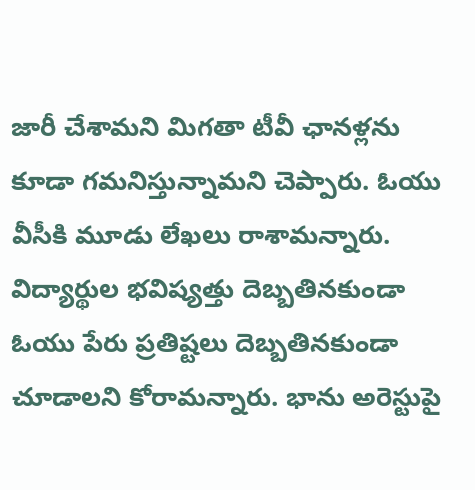జారీ చేశామని మిగతా టీవీ ఛానళ్లను కూడా గమనిస్తున్నామని చెప్పారు. ఓయు వీసీకి మూడు లేఖలు రాశామన్నారు. విద్యార్థుల భవిష్యత్తు దెబ్బతినకుండా ఓయు పేరు ప్రతిష్టలు దెబ్బతినకుండా చూడాలని కోరామన్నారు. భాను అరెస్టుపై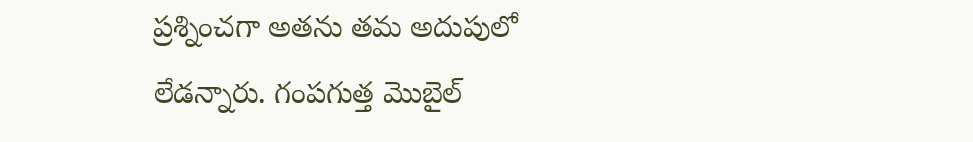ప్రశ్నించగా అతను తమ అదుపులో లేడన్నారు. గంపగుత్త మొబైల్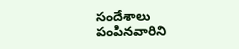సందేశాలు పంపినవారిని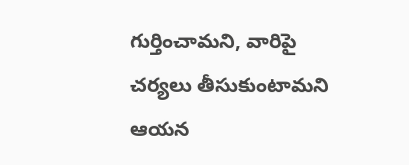గుర్తించామని, వారిపై చర్యలు తీసుకుంటామని ఆయన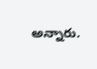అన్నారు.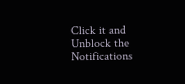Click it and Unblock the Notifications